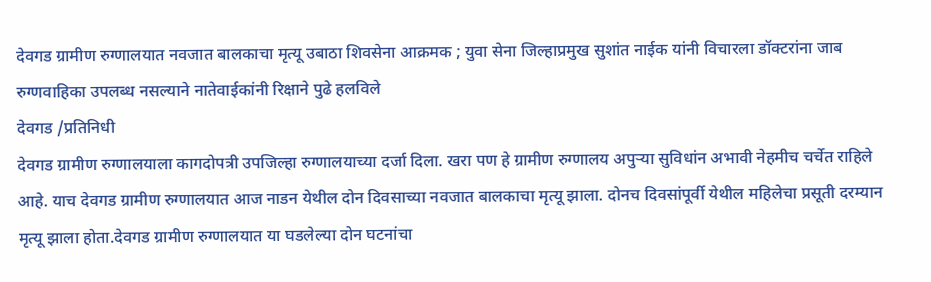देवगड ग्रामीण रुग्णालयात नवजात बालकाचा मृत्यू उबाठा शिवसेना आक्रमक ; युवा सेना जिल्हाप्रमुख सुशांत नाईक यांनी विचारला डॉक्टरांना जाब
रुग्णवाहिका उपलब्ध नसल्याने नातेवाईकांनी रिक्षाने पुढे हलविले
देवगड /प्रतिनिधी
देवगड ग्रामीण रुग्णालयाला कागदोपत्री उपजिल्हा रुग्णालयाच्या दर्जा दिला. खरा पण हे ग्रामीण रुग्णालय अपुऱ्या सुविधांन अभावी नेहमीच चर्चेत राहिले आहे. याच देवगड ग्रामीण रुग्णालयात आज नाडन येथील दोन दिवसाच्या नवजात बालकाचा मृत्यू झाला. दोनच दिवसांपूर्वी येथील महिलेचा प्रसूती दरम्यान मृत्यू झाला होता.देवगड ग्रामीण रुग्णालयात या घडलेल्या दोन घटनांचा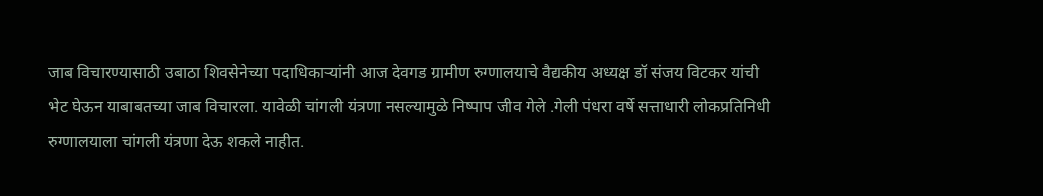जाब विचारण्यासाठी उबाठा शिवसेनेच्या पदाधिकाऱ्यांनी आज देवगड ग्रामीण रुग्णालयाचे वैद्यकीय अध्यक्ष डॉ संजय विटकर यांची भेट घेऊन याबाबतच्या जाब विचारला. यावेळी चांगली यंत्रणा नसल्यामुळे निष्पाप जीव गेले .गेली पंधरा वर्षे सत्ताधारी लोकप्रतिनिधी रुग्णालयाला चांगली यंत्रणा देऊ शकले नाहीत.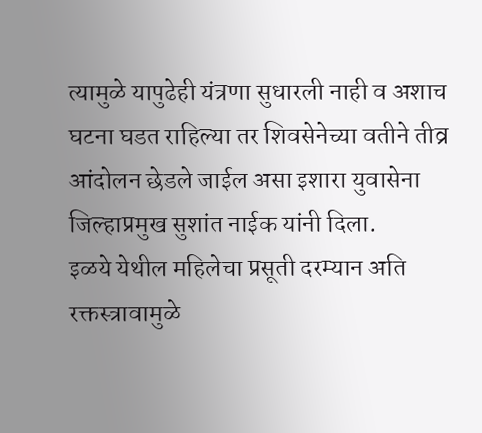त्यामुळे यापुढेही यंत्रणा सुधारली नाही व अशाच घटना घडत राहिल्या तर शिवसेनेच्या वतीने तीव्र आंदोलन छेडले जाईल असा इशारा युवासेना जिल्हाप्रमुख सुशांत नाईक यांनी दिला.
इळये येथील महिलेचा प्रसूती दरम्यान अति रक्तस्त्रावामुळे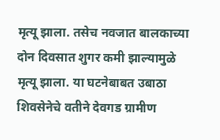मृत्यू झाला. तसेच नवजात बालकाच्या दोन दिवसात शुगर कमी झाल्यामुळे मृत्यू झाला. या घटनेबाबत उबाठा शिवसेनेचे वतीने देवगड ग्रामीण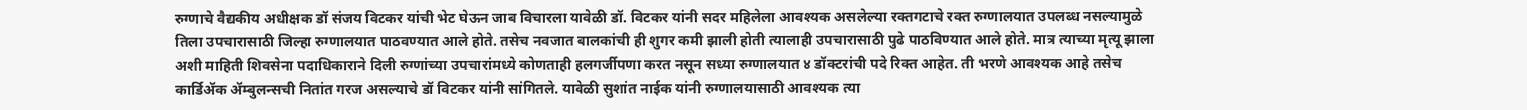रुग्णाचे वैद्यकीय अधीक्षक डॉ संजय विटकर यांची भेट घेऊन जाब विचारला यावेळी डॉ. विटकर यांनी सदर महिलेला आवश्यक असलेल्या रक्तगटाचे रक्त रुग्णालयात उपलब्ध नसल्यामुळे तिला उपचारासाठी जिल्हा रुग्णालयात पाठवण्यात आले होते. तसेच नवजात बालकांची ही शुगर कमी झाली होती त्यालाही उपचारासाठी पुढे पाठविण्यात आले होते. मात्र त्याच्या मृत्यू झाला अशी माहिती शिवसेना पदाधिकाराने दिली रुग्णांच्या उपचारांमध्ये कोणताही हलगर्जीपणा करत नसून सध्या रुग्णालयात ४ डॉक्टरांची पदे रिक्त आहेत. ती भरणे आवश्यक आहे तसेच
कार्डिॲक ॲम्बुलन्सची नितांत गरज असल्याचे डॉ विटकर यांनी सांगितले. यावेळी सुशांत नाईक यांनी रुग्णालयासाठी आवश्यक त्या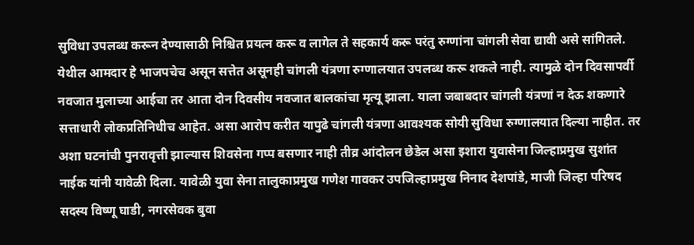सुविधा उपलब्ध करून देण्यासाठी निश्चित प्रयत्न करू व लागेल ते सहकार्य करू परंतु रुग्णांना चांगली सेवा द्यावी असे सांगितले.
येथील आमदार हे भाजपचेच असून सत्तेत असूनही चांगली यंत्रणा रुग्णालयात उपलब्ध करू शकले नाही. त्यामुळे दोन दिवसापर्वी नवजात मुलाच्या आईचा तर आता दोन दिवसीय नवजात बालकांचा मृत्यू झाला. याला जबाबदार चांगली यंत्रणां न देऊ शकणारे सत्ताधारी लोकप्रतिनिधीच आहेत. असा आरोप करीत यापुढे चांगली यंत्रणा आवश्यक सोयी सुविधा रुग्णालयात दिल्या नाहीत. तर अशा घटनांची पुनरावृत्ती झाल्यास शिवसेना गप्प बसणार नाही तीव्र आंदोलन छेडेल असा इशारा युवासेना जिल्हाप्रमुख सुशांत नाईक यांनी यावेळी दिला. यावेळी युवा सेना तालुकाप्रमुख गणेश गावकर उपजिल्हाप्रमुख निनाद देशपांडे, माजी जिल्हा परिषद सदस्य विष्णू घाडी, नगरसेवक बुवा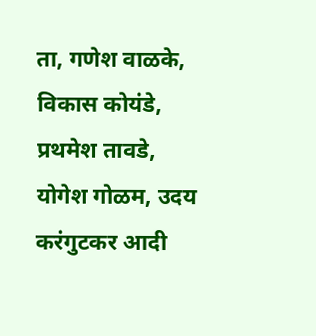ता, गणेश वाळके, विकास कोयंडे, प्रथमेश तावडे, योगेश गोळम, उदय करंगुटकर आदी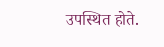उपस्थित होते.